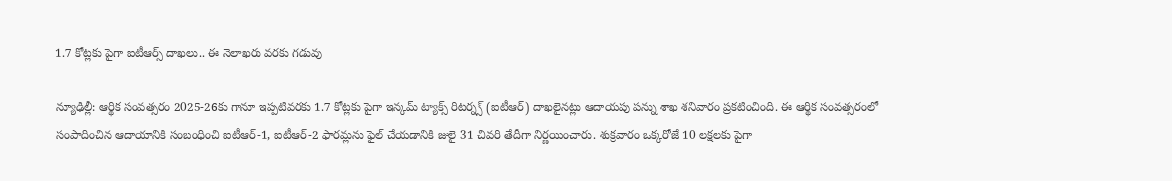1.7 కోట్లకు పైగా ఐటీఆర్స్ దాఖలు.. ఈ నెలాఖరు వరకు గడువు

న్యూఢిల్లీ: ఆర్థిక సంవత్సరం 2025-26కు గానూ ఇప్పటివరకు 1.7 కోట్లకు పైగా ఇన్కమ్ ట్యాక్స్ రిటర్న్స్ (ఐటీఆర్) దాఖలైనట్లు ఆదాయపు పన్ను శాఖ శనివారం ప్రకటించింది. ఈ ఆర్థిక సంవత్సరంలో సంపాదించిన ఆదాయానికి సంబంధించి ఐటీఆర్-1, ఐటీఆర్-2 ఫారమ్లను ఫైల్ చేయడానికి జులై 31 చివరి తేదీగా నిర్ణయించారు. శుక్రవారం ఒక్కరోజే 10 లక్షలకు పైగా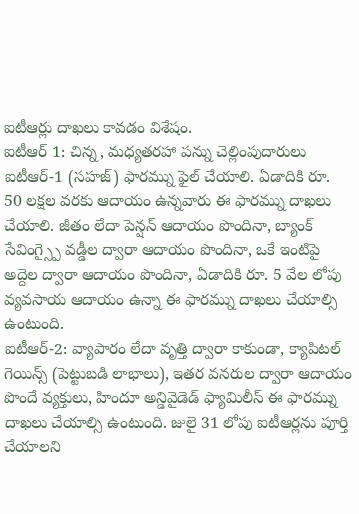ఐటీఆర్లు దాఖలు కావడం విశేషం.
ఐటీఆర్ 1: చిన్న, మధ్యతరహా పన్ను చెల్లింపుదారులు ఐటీఆర్-1 (సహజ్) ఫారమ్ను ఫైల్ చేయాలి. ఏడాదికి రూ. 50 లక్షల వరకు ఆదాయం ఉన్నవారు ఈ ఫారమ్ను దాఖలు చేయాలి. జీతం లేదా పెన్షన్ ఆదాయం పొందినా, బ్యాంక్ సేవింగ్స్పై వడ్డీల ద్వారా ఆదాయం పొందినా, ఒకే ఇంటిపై అద్దెల ద్వారా ఆదాయం పొందినా, ఏడాదికి రూ. 5 వేల లోపు వ్యవసాయ ఆదాయం ఉన్నా ఈ ఫారమ్ను దాఖలు చేయాల్సి ఉంటుంది.
ఐటీఆర్-2: వ్యాపారం లేదా వృత్తి ద్వారా కాకుండా, క్యాపిటల్ గెయిన్స్ (పెట్టుబడి లాభాలు), ఇతర వనరుల ద్వారా ఆదాయం పొందే వ్యక్తులు, హిందూ అన్డివైడెడ్ ఫ్యామిలీస్ ఈ ఫారమ్ను దాఖలు చేయాల్సి ఉంటుంది. జులై 31 లోపు ఐటీఆర్లను పూర్తి చేయాలని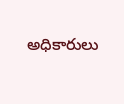అధికారులు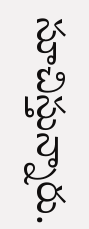సూచిస్తున్నారు.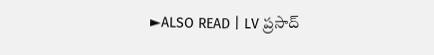►ALSO READ | LV ప్రసాద్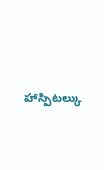హాస్పిటల్కు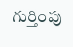గుర్తింపు